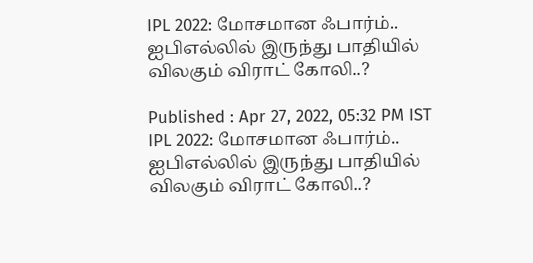IPL 2022: மோசமான ஃபார்ம்.. ஐபிஎல்லில் இருந்து பாதியில் விலகும் விராட் கோலி..?

Published : Apr 27, 2022, 05:32 PM IST
IPL 2022: மோசமான ஃபார்ம்.. ஐபிஎல்லில் இருந்து பாதியில் விலகும் விராட் கோலி..?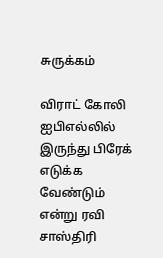சுருக்கம்

விராட் கோலி ஐபிஎல்லில் இருந்து பிரேக் எடுக்க வேண்டும் என்று ரவி சாஸ்திரி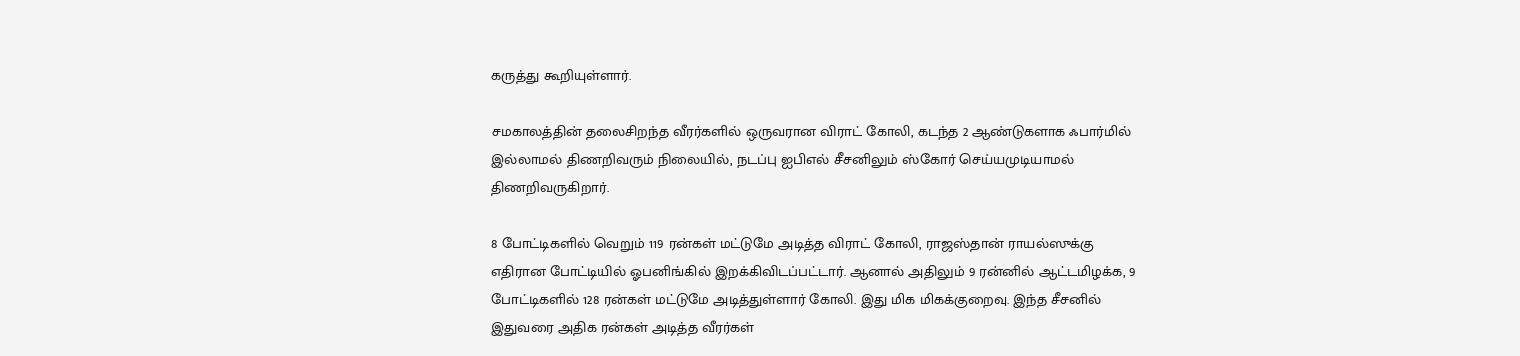கருத்து கூறியுள்ளார்.

சமகாலத்தின் தலைசிறந்த வீரர்களில் ஒருவரான விராட் கோலி, கடந்த 2 ஆண்டுகளாக ஃபார்மில் இல்லாமல் திணறிவரும் நிலையில், நடப்பு ஐபிஎல் சீசனிலும் ஸ்கோர் செய்யமுடியாமல் திணறிவருகிறார்.

8 போட்டிகளில் வெறும் 119 ரன்கள் மட்டுமே அடித்த விராட் கோலி, ராஜஸ்தான் ராயல்ஸுக்கு எதிரான போட்டியில் ஓபனிங்கில் இறக்கிவிடப்பட்டார். ஆனால் அதிலும் 9 ரன்னில் ஆட்டமிழக்க, 9 போட்டிகளில் 128 ரன்கள் மட்டுமே அடித்துள்ளார் கோலி. இது மிக மிகக்குறைவு. இந்த சீசனில் இதுவரை அதிக ரன்கள் அடித்த வீரர்கள்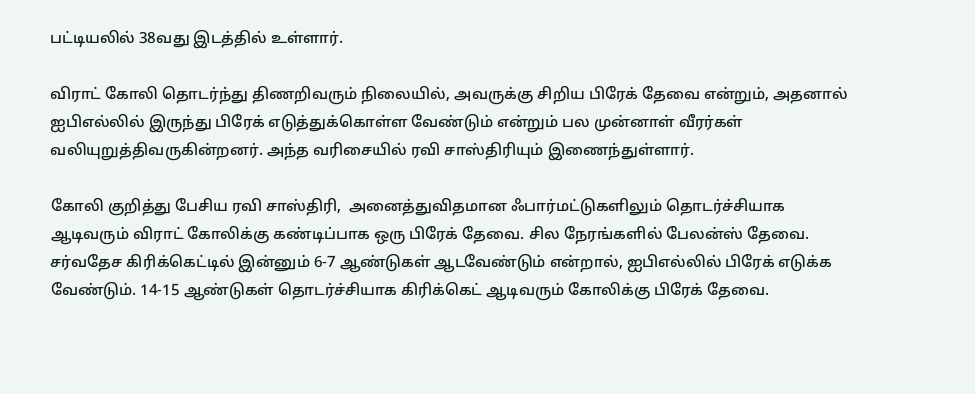பட்டியலில் 38வது இடத்தில் உள்ளார்.

விராட் கோலி தொடர்ந்து திணறிவரும் நிலையில், அவருக்கு சிறிய பிரேக் தேவை என்றும், அதனால் ஐபிஎல்லில் இருந்து பிரேக் எடுத்துக்கொள்ள வேண்டும் என்றும் பல முன்னாள் வீரர்கள் வலியுறுத்திவருகின்றனர். அந்த வரிசையில் ரவி சாஸ்திரியும் இணைந்துள்ளார்.

கோலி குறித்து பேசிய ரவி சாஸ்திரி,  அனைத்துவிதமான ஃபார்மட்டுகளிலும் தொடர்ச்சியாக ஆடிவரும் விராட் கோலிக்கு கண்டிப்பாக ஒரு பிரேக் தேவை. சில நேரங்களில் பேலன்ஸ் தேவை. சர்வதேச கிரிக்கெட்டில் இன்னும் 6-7 ஆண்டுகள் ஆடவேண்டும் என்றால், ஐபிஎல்லில் பிரேக் எடுக்க வேண்டும். 14-15 ஆண்டுகள் தொடர்ச்சியாக கிரிக்கெட் ஆடிவரும் கோலிக்கு பிரேக் தேவை.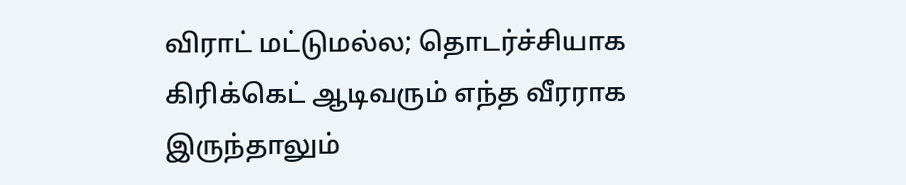விராட் மட்டுமல்ல; தொடர்ச்சியாக கிரிக்கெட் ஆடிவரும் எந்த வீரராக இருந்தாலும்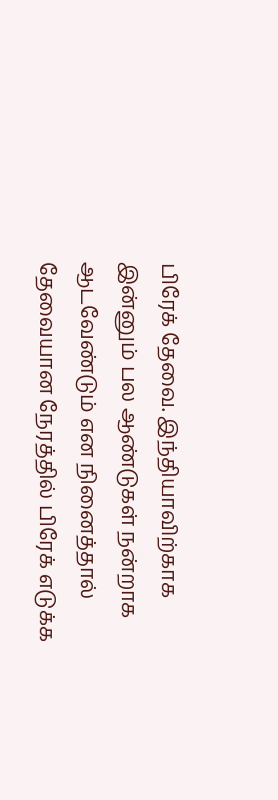பிரேக் தேவை. இந்தியாவிற்காக இன்னும் பல ஆண்டுகள் நன்றாக ஆடவேண்டும் என நினைத்தால் தேவையான நேரத்தில் பிரேக் எடுக்க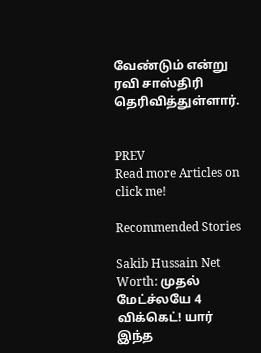வேண்டும் என்று ரவி சாஸ்திரி தெரிவித்துள்ளார்.


PREV
Read more Articles on
click me!

Recommended Stories

Sakib Hussain Net Worth: முதல் மேட்ச்லயே 4 விக்கெட்! யார் இந்த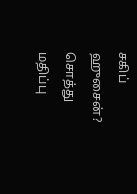சகிப் ஹுசைன்? சொத்து மதிப்பு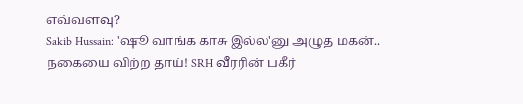எவ்வளவு?
Sakib Hussain: 'ஷூ வாங்க காசு இல்ல'னு அழுத மகன்.. நகையை விற்ற தாய்! SRH வீரரின் பகீர்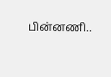பின்னணி..